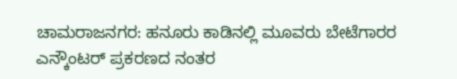ಚಾಮರಾಜನಗರ: ಹನೂರು ಕಾಡಿನಲ್ಲಿ ಮೂವರು ಬೇಟೆಗಾರರ ಎನ್ಕೌಂಟರ್ ಪ್ರಕರಣದ ನಂತರ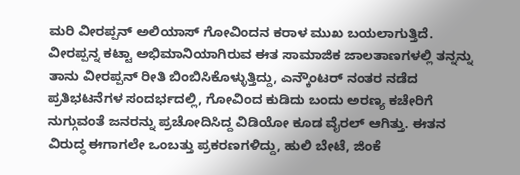ಮರಿ ವೀರಪ್ಪನ್ ಅಲಿಯಾಸ್ ಗೋವಿಂದನ ಕರಾಳ ಮುಖ ಬಯಲಾಗುತ್ತಿದೆ. ವೀರಪ್ಪನ್ನ ಕಟ್ಟಾ ಅಭಿಮಾನಿಯಾಗಿರುವ ಈತ ಸಾಮಾಜಿಕ ಜಾಲತಾಣಗಳಲ್ಲಿ ತನ್ನನ್ನು ತಾನು ವೀರಪ್ಪನ್ ರೀತಿ ಬಿಂಬಿಸಿಕೊಳ್ಳುತ್ತಿದ್ದು, ಎನ್ಕೌಂಟರ್ ನಂತರ ನಡೆದ ಪ್ರತಿಭಟನೆಗಳ ಸಂದರ್ಭದಲ್ಲಿ, ಗೋವಿಂದ ಕುಡಿದು ಬಂದು ಅರಣ್ಯ ಕಚೇರಿಗೆ ನುಗ್ಗುವಂತೆ ಜನರನ್ನು ಪ್ರಚೋದಿಸಿದ್ದ ವಿಡಿಯೋ ಕೂಡ ವೈರಲ್ ಆಗಿತ್ತು. ಈತನ ವಿರುದ್ಧ ಈಗಾಗಲೇ ಒಂಬತ್ತು ಪ್ರಕರಣಗಳಿದ್ದು, ಹುಲಿ ಬೇಟೆ, ಜಿಂಕೆ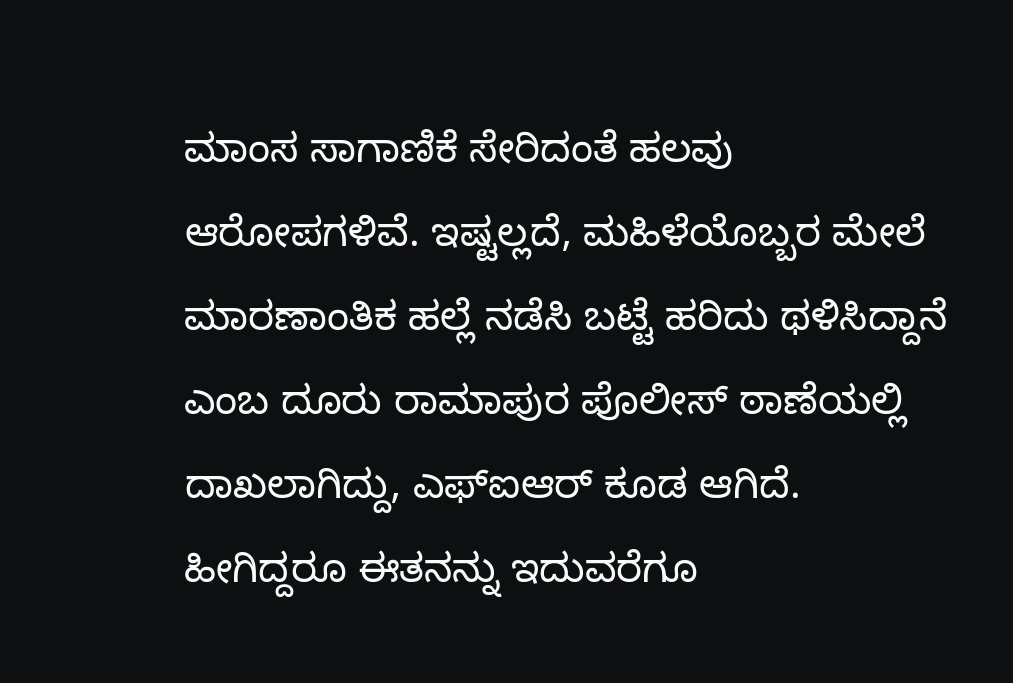ಮಾಂಸ ಸಾಗಾಣಿಕೆ ಸೇರಿದಂತೆ ಹಲವು ಆರೋಪಗಳಿವೆ. ಇಷ್ಟಲ್ಲದೆ, ಮಹಿಳೆಯೊಬ್ಬರ ಮೇಲೆ ಮಾರಣಾಂತಿಕ ಹಲ್ಲೆ ನಡೆಸಿ ಬಟ್ಟೆ ಹರಿದು ಥಳಿಸಿದ್ದಾನೆ ಎಂಬ ದೂರು ರಾಮಾಪುರ ಪೊಲೀಸ್ ಠಾಣೆಯಲ್ಲಿ ದಾಖಲಾಗಿದ್ದು, ಎಫ್ಐಆರ್ ಕೂಡ ಆಗಿದೆ. ಹೀಗಿದ್ದರೂ ಈತನನ್ನು ಇದುವರೆಗೂ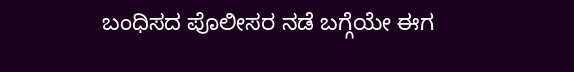ಬಂಧಿಸದ ಪೊಲೀಸರ ನಡೆ ಬಗ್ಗೆಯೇ ಈಗ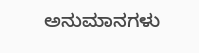ಅನುಮಾನಗಳು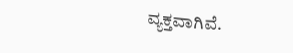ವ್ಯಕ್ತವಾಗಿವೆ.